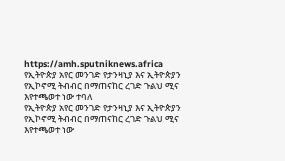https://amh.sputniknews.africa
የኢትዮጵያ አየር መንገድ የታንዛኒያ እና ኢትዮጵያን የኢኮኖሚ ትብብር በማጠናከር ረገድ ጉልህ ሚና እየተጫወተ ነው ተባለ
የኢትዮጵያ አየር መንገድ የታንዛኒያ እና ኢትዮጵያን የኢኮኖሚ ትብብር በማጠናከር ረገድ ጉልህ ሚና እየተጫወተ ነው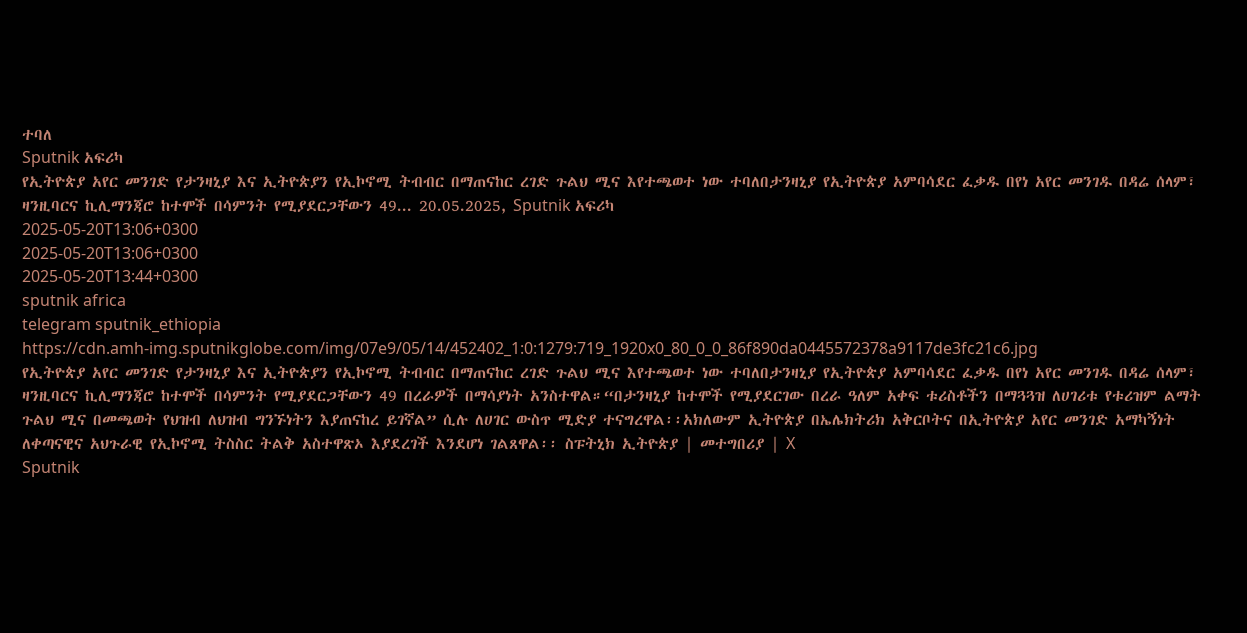ተባለ
Sputnik አፍሪካ
የኢትዮጵያ አየር መንገድ የታንዛኒያ እና ኢትዮጵያን የኢኮኖሚ ትብብር በማጠናከር ረገድ ጉልህ ሚና እየተጫወተ ነው ተባለበታንዛኒያ የኢትዮጵያ አምባሳደር ፈቃዱ በየነ አየር መንገዱ በዳሬ ሰላም፣ ዛንዚባርና ኪሊማንጃሮ ከተሞች በሳምንት የሚያደርጋቸውን 49... 20.05.2025, Sputnik አፍሪካ
2025-05-20T13:06+0300
2025-05-20T13:06+0300
2025-05-20T13:44+0300
sputnik africa
telegram sputnik_ethiopia
https://cdn.amh-img.sputnikglobe.com/img/07e9/05/14/452402_1:0:1279:719_1920x0_80_0_0_86f890da0445572378a9117de3fc21c6.jpg
የኢትዮጵያ አየር መንገድ የታንዛኒያ እና ኢትዮጵያን የኢኮኖሚ ትብብር በማጠናከር ረገድ ጉልህ ሚና እየተጫወተ ነው ተባለበታንዛኒያ የኢትዮጵያ አምባሳደር ፈቃዱ በየነ አየር መንገዱ በዳሬ ሰላም፣ ዛንዚባርና ኪሊማንጃሮ ከተሞች በሳምንት የሚያደርጋቸውን 49 በረራዎች በማሳያነት አንስተዋል።“በታንዛኒያ ከተሞች የሚያደርገው በረራ ዓለም አቀፍ ቱሪስቶችን በማጓጓዝ ለሀገሪቱ የቱሪዝም ልማት ጉልህ ሚና በመጫወት የህዝብ ለህዝብ ግንኙነትን እያጠናከረ ይገኛል” ሲሉ ለሀገር ውስጥ ሚድያ ተናግረዋል፡፡አክለውም ኢትዮጵያ በኤሌክትሪክ አቅርቦትና በኢትዮጵያ አየር መንገድ አማካኝነት ለቀጣናዊና አህጉራዊ የኢኮኖሚ ትስስር ትልቅ አስተዋጽኦ እያደረገች እንደሆነ ገልጸዋል፡፡ ስፑትኒክ ኢትዮጵያ | መተግበሪያ | X
Sputnik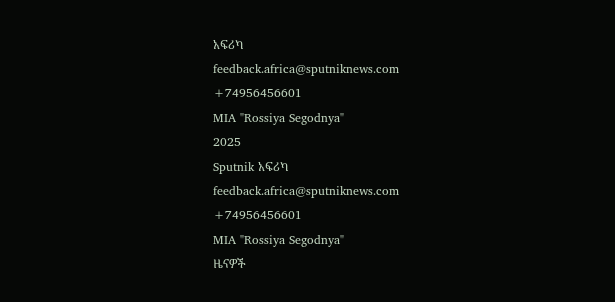አፍሪካ
feedback.africa@sputniknews.com
+74956456601
MIA "Rossiya Segodnya"
2025
Sputnik አፍሪካ
feedback.africa@sputniknews.com
+74956456601
MIA "Rossiya Segodnya"
ዜናዎች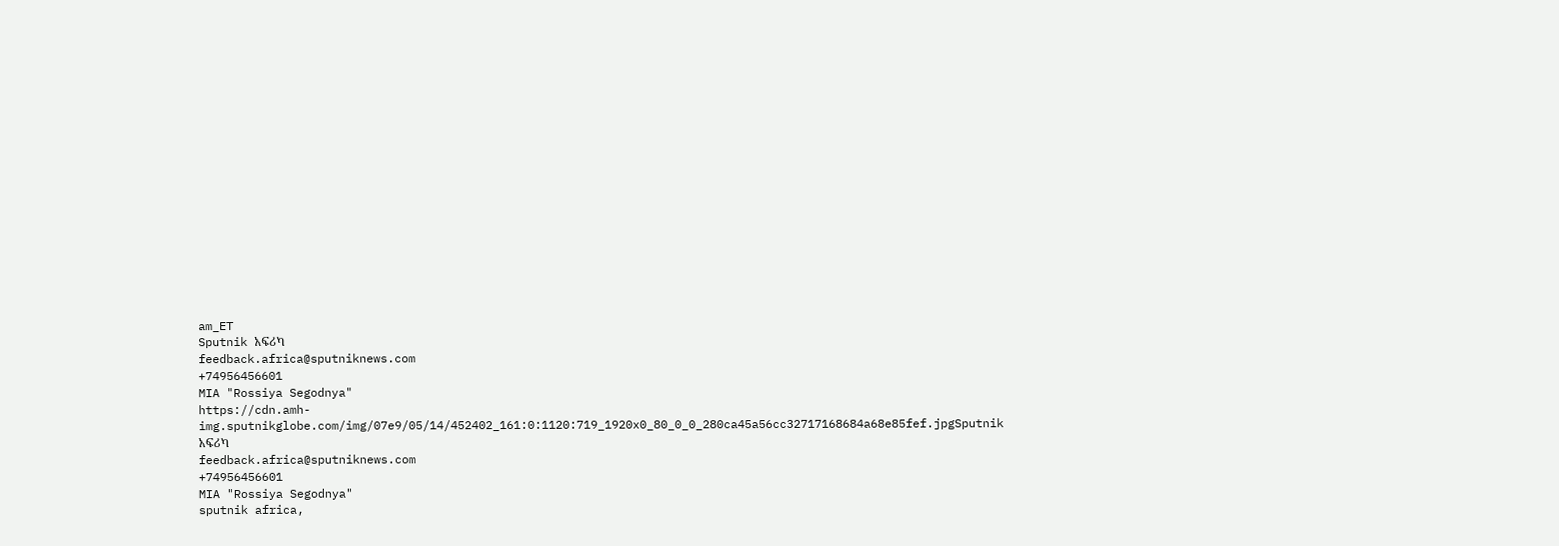am_ET
Sputnik አፍሪካ
feedback.africa@sputniknews.com
+74956456601
MIA "Rossiya Segodnya"
https://cdn.amh-img.sputnikglobe.com/img/07e9/05/14/452402_161:0:1120:719_1920x0_80_0_0_280ca45a56cc32717168684a68e85fef.jpgSputnik አፍሪካ
feedback.africa@sputniknews.com
+74956456601
MIA "Rossiya Segodnya"
sputnik africa,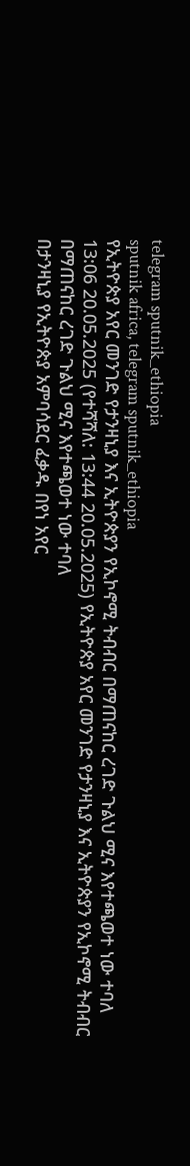telegram sputnik_ethiopia
sputnik africa, telegram sputnik_ethiopia
የኢትዮጵያ አየር መንገድ የታንዛኒያ እና ኢትዮጵያን የኢኮኖሚ ትብብር በማጠናከር ረገድ ጉልህ ሚና እየተጫወተ ነው ተባለ
13:06 20.05.2025 (የተሻሻለ: 13:44 20.05.2025) የኢትዮጵያ አየር መንገድ የታንዛኒያ እና ኢትዮጵያን የኢኮኖሚ ትብብር በማጠናከር ረገድ ጉልህ ሚና እየተጫወተ ነው ተባለ
በታንዛኒያ የኢትዮጵያ አምባሳደር ፈቃዱ በየነ አየር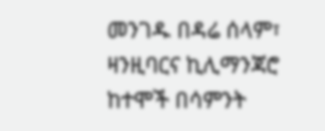መንገዱ በዳሬ ሰላም፣ ዛንዚባርና ኪሊማንጃሮ ከተሞች በሳምንት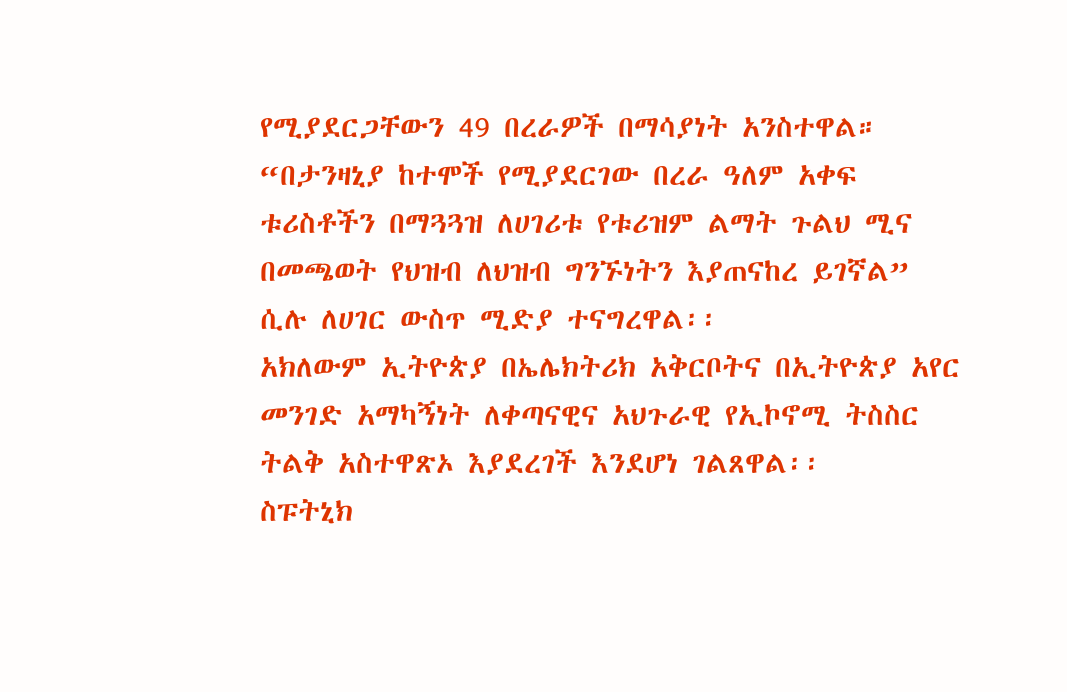የሚያደርጋቸውን 49 በረራዎች በማሳያነት አንስተዋል።
“በታንዛኒያ ከተሞች የሚያደርገው በረራ ዓለም አቀፍ ቱሪስቶችን በማጓጓዝ ለሀገሪቱ የቱሪዝም ልማት ጉልህ ሚና በመጫወት የህዝብ ለህዝብ ግንኙነትን እያጠናከረ ይገኛል” ሲሉ ለሀገር ውስጥ ሚድያ ተናግረዋል፡፡
አክለውም ኢትዮጵያ በኤሌክትሪክ አቅርቦትና በኢትዮጵያ አየር መንገድ አማካኝነት ለቀጣናዊና አህጉራዊ የኢኮኖሚ ትስስር ትልቅ አስተዋጽኦ እያደረገች እንደሆነ ገልጸዋል፡፡
ስፑትኒክ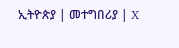ኢትዮጵያ | መተግበሪያ | X